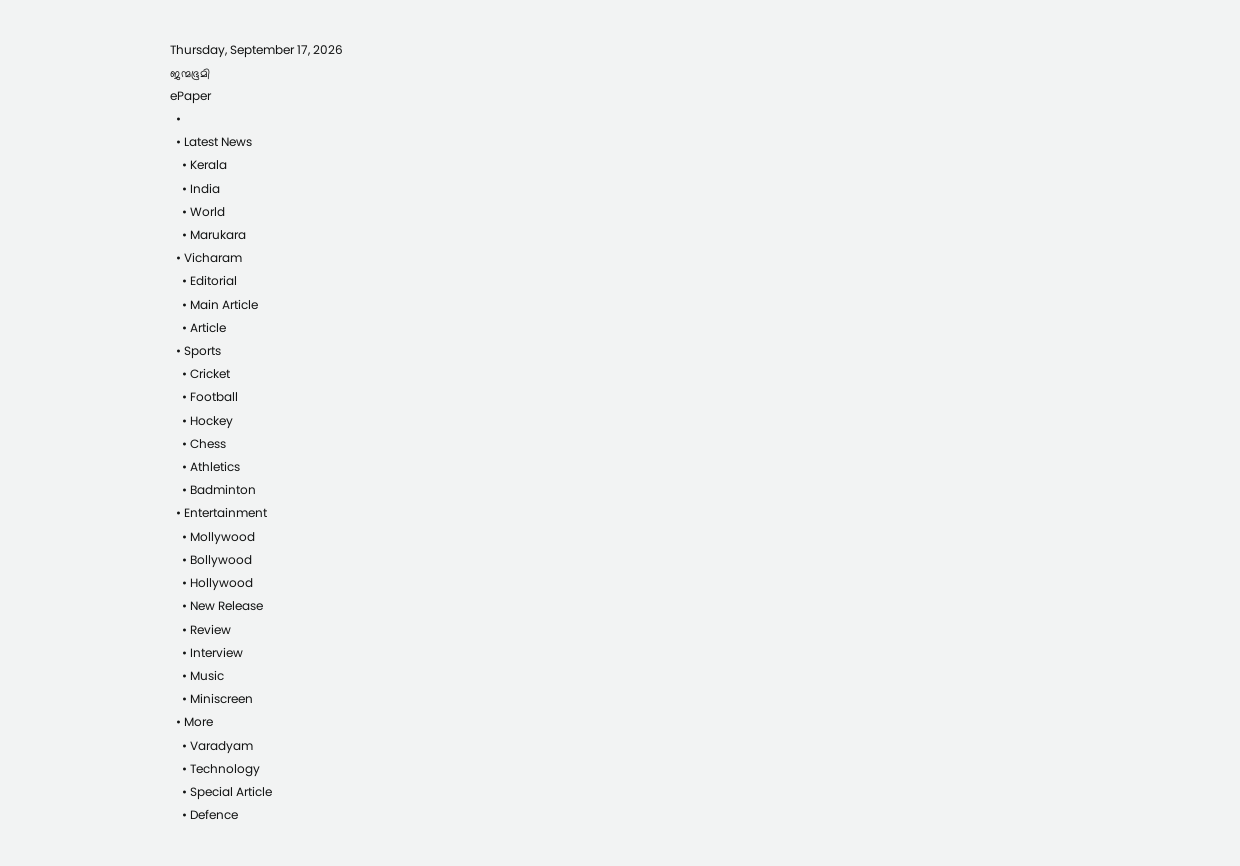Thursday, September 17, 2026
ജന്മഭൂമി
ePaper
  •
  • Latest News
    • Kerala
    • India
    • World
    • Marukara
  • Vicharam
    • Editorial
    • Main Article
    • Article
  • Sports
    • Cricket
    • Football
    • Hockey
    • Chess
    • Athletics
    • Badminton
  • Entertainment
    • Mollywood
    • Bollywood
    • Hollywood
    • New Release
    • Review
    • Interview
    • Music
    • Miniscreen
  • More
    • Varadyam
    • Technology
    • Special Article
    • Defence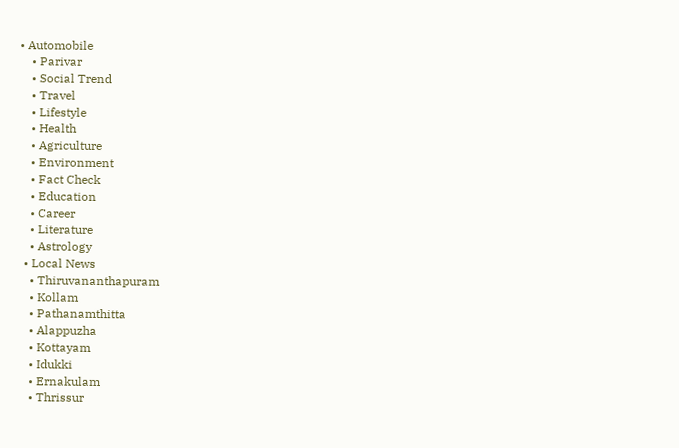• Automobile
    • Parivar
    • Social Trend
    • Travel
    • Lifestyle
    • Health
    • Agriculture
    • Environment
    • Fact Check
    • Education
    • Career
    • Literature
    • Astrology
  • Local News
    • Thiruvananthapuram
    • Kollam
    • Pathanamthitta
    • Alappuzha
    • Kottayam
    • Idukki
    • Ernakulam
    • Thrissur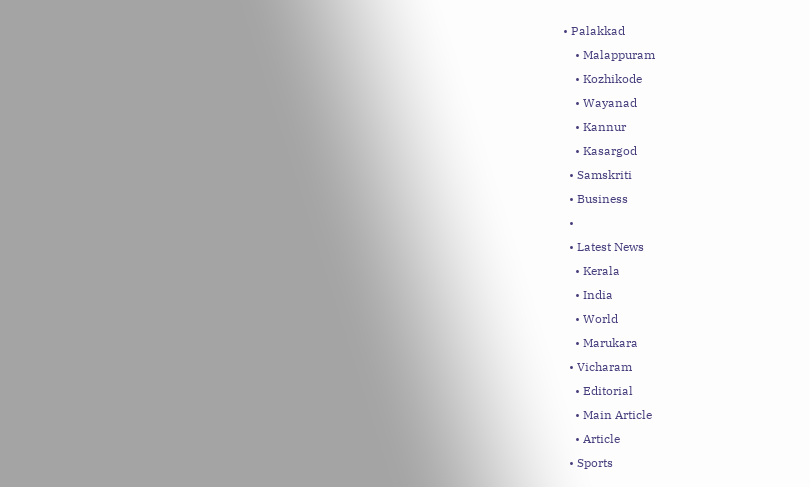• Palakkad
    • Malappuram
    • Kozhikode
    • Wayanad
    • Kannur
    • Kasargod
  • Samskriti
  • Business
  •
  • Latest News
    • Kerala
    • India
    • World
    • Marukara
  • Vicharam
    • Editorial
    • Main Article
    • Article
  • Sports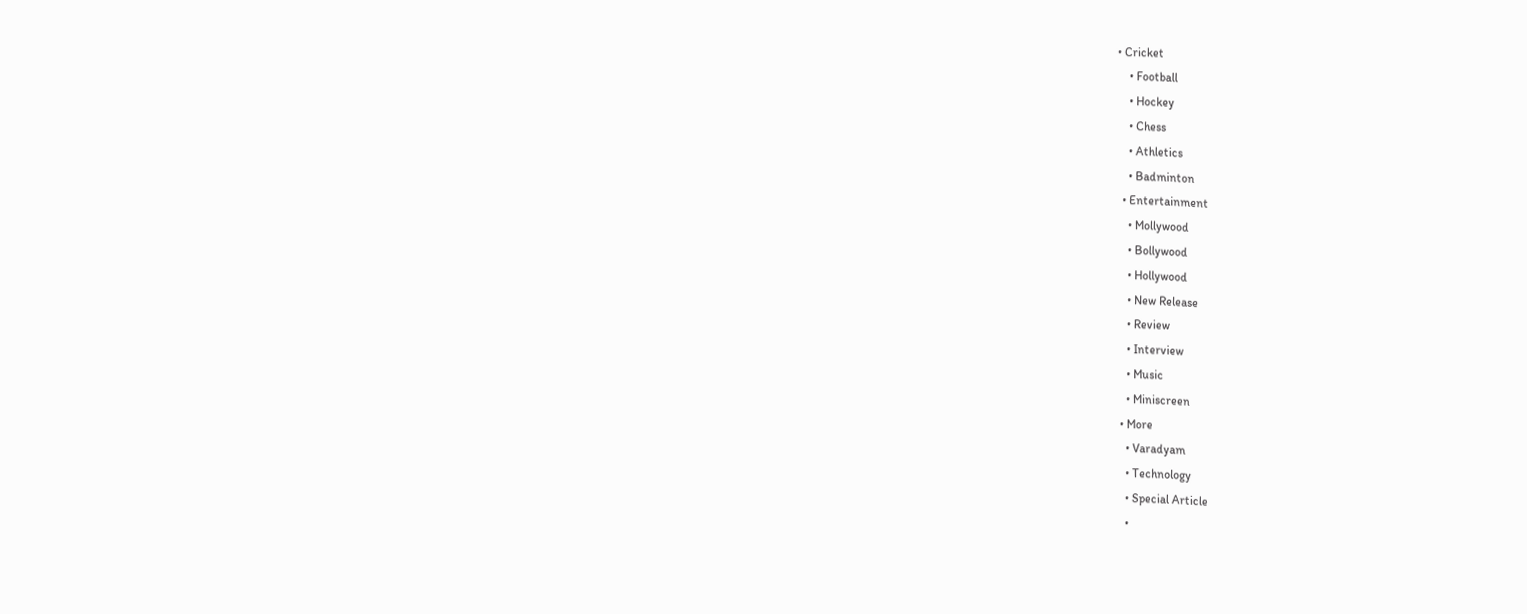• Cricket
    • Football
    • Hockey
    • Chess
    • Athletics
    • Badminton
  • Entertainment
    • Mollywood
    • Bollywood
    • Hollywood
    • New Release
    • Review
    • Interview
    • Music
    • Miniscreen
  • More
    • Varadyam
    • Technology
    • Special Article
    •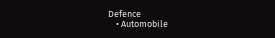Defence
    • Automobile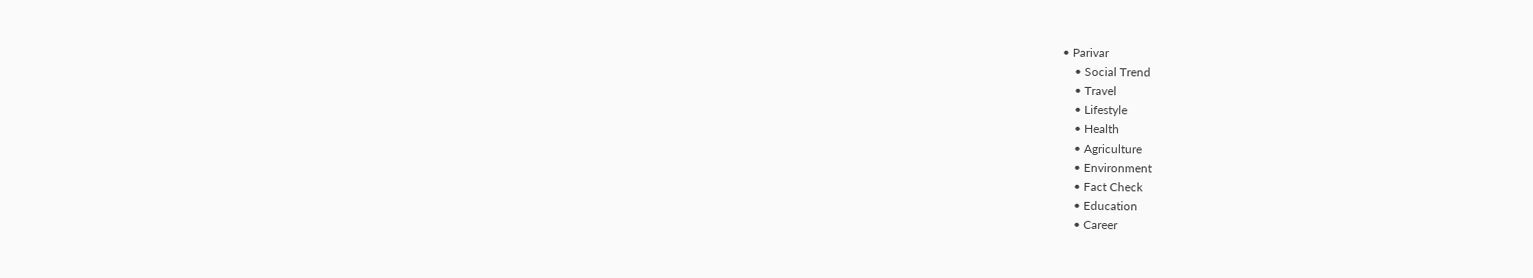• Parivar
    • Social Trend
    • Travel
    • Lifestyle
    • Health
    • Agriculture
    • Environment
    • Fact Check
    • Education
    • Career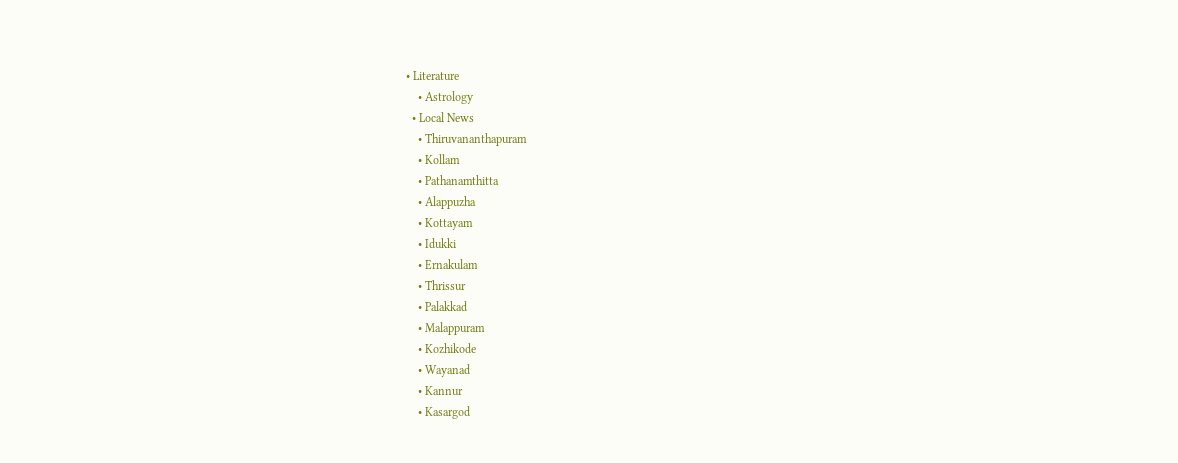• Literature
    • Astrology
  • Local News
    • Thiruvananthapuram
    • Kollam
    • Pathanamthitta
    • Alappuzha
    • Kottayam
    • Idukki
    • Ernakulam
    • Thrissur
    • Palakkad
    • Malappuram
    • Kozhikode
    • Wayanad
    • Kannur
    • Kasargod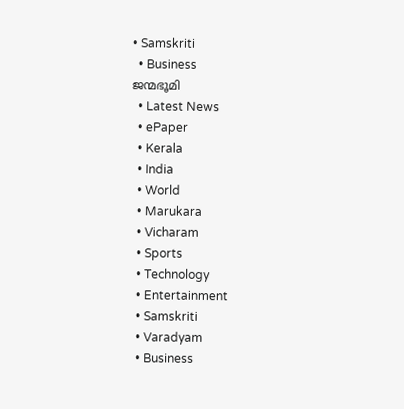• Samskriti
  • Business
ജന്മഭൂമി
  • Latest News
  • ePaper
  • Kerala
  • India
  • World
  • Marukara
  • Vicharam
  • Sports
  • Technology
  • Entertainment
  • Samskriti
  • Varadyam
  • Business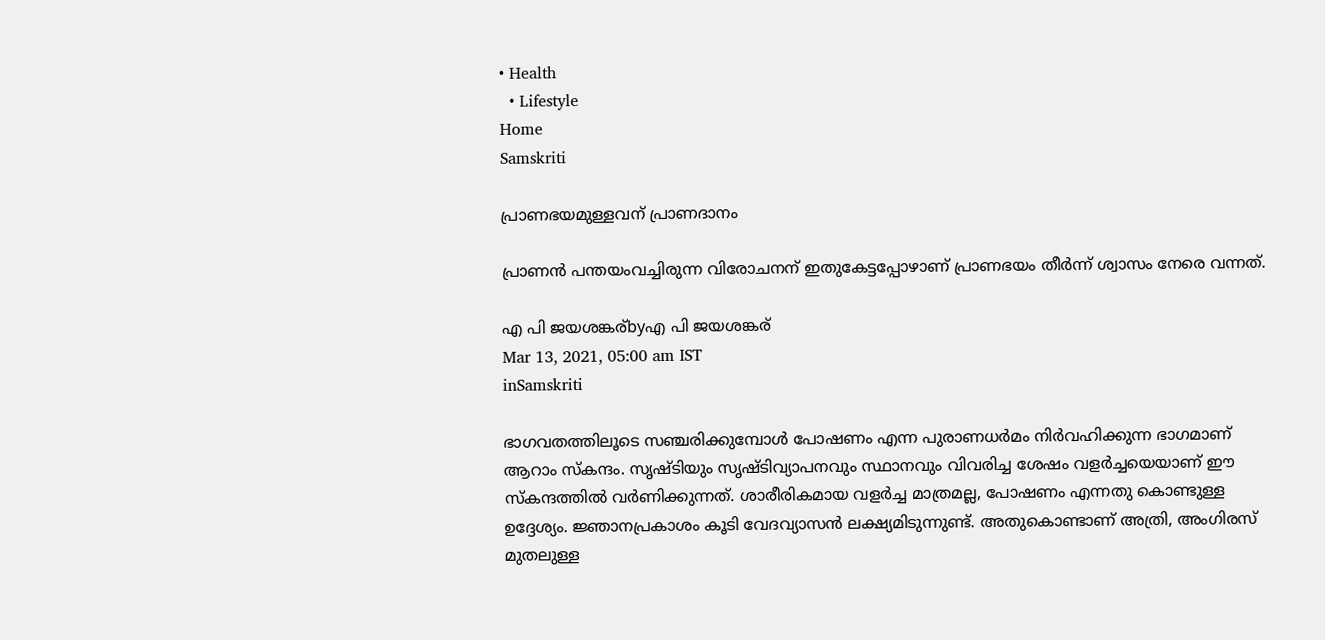• Health
  • Lifestyle
Home
Samskriti

പ്രാണഭയമുള്ളവന് പ്രാണദാനം

പ്രാണന്‍ പന്തയംവച്ചിരുന്ന വിരോചനന് ഇതുകേട്ടപ്പോഴാണ് പ്രാണഭയം തീര്‍ന്ന് ശ്വാസം നേരെ വന്നത്.

എ പി ജയശങ്കര്byഎ പി ജയശങ്കര്
Mar 13, 2021, 05:00 am IST
inSamskriti

ഭാഗവതത്തിലൂടെ സഞ്ചരിക്കുമ്പോള്‍ പോഷണം എന്ന പുരാണധര്‍മം നിര്‍വഹിക്കുന്ന ഭാഗമാണ് ആറാം സ്‌കന്ദം. സൃഷ്ടിയും സൃഷ്ടിവ്യാപനവും സ്ഥാനവും വിവരിച്ച ശേഷം വളര്‍ച്ചയെയാണ് ഈ സ്‌കന്ദത്തില്‍ വര്‍ണിക്കുന്നത്. ശാരീരികമായ വളര്‍ച്ച മാത്രമല്ല, പോഷണം എന്നതു കൊണ്ടുള്ള  ഉദ്ദേശ്യം. ജ്ഞാനപ്രകാശം കൂടി വേദവ്യാസന്‍ ലക്ഷ്യമിടുന്നുണ്ട്. അതുകൊണ്ടാണ് അത്രി, അംഗിരസ് മുതലുള്ള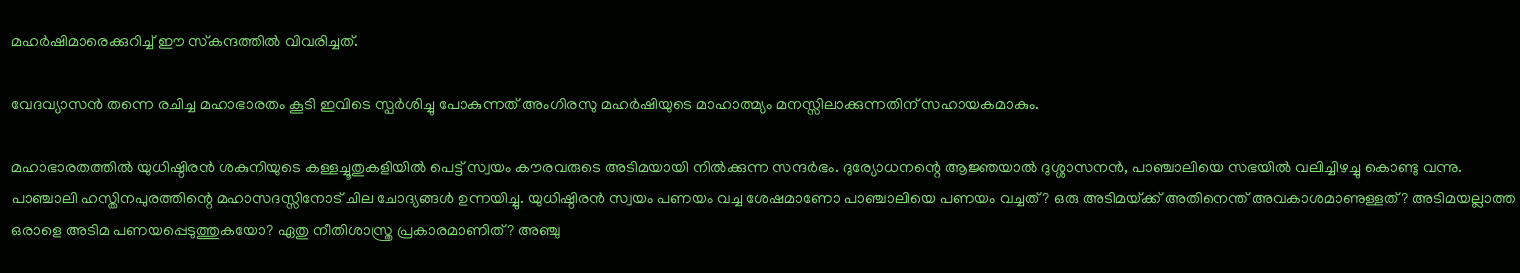മഹര്‍ഷിമാരെക്കുറിച്ച് ഈ സ്‌കന്ദത്തില്‍ വിവരിച്ചത്.

വേദവ്യാസന്‍ തന്നെ രചിച്ച മഹാഭാരതം കൂടി ഇവിടെ സ്പര്‍ശിച്ചു പോകുന്നത് അംഗിരസു മഹര്‍ഷിയുടെ മാഹാത്മ്യം മനസ്സിലാക്കുന്നതിന് സഹായകമാകും.

മഹാഭാരതത്തില്‍ യുധിഷ്ഠിരന്‍ ശകുനിയുടെ കള്ളച്ചൂതുകളിയില്‍ പെട്ട് സ്വയം കൗരവരുടെ അടിമയായി നില്‍ക്കുന്ന സന്ദര്‍ഭം. ദുര്യോധനന്റെ ആജ്ഞയാല്‍ ദുശ്ശാസനന്‍, പാഞ്ചാലിയെ സഭയില്‍ വലിച്ചിഴച്ചു കൊണ്ടു വന്നു. പാഞ്ചാലി ഹസ്തിനപുരത്തിന്റെ മഹാസദസ്സിനോട് ചില ചോദ്യങ്ങള്‍ ഉന്നയിച്ചു. യുധിഷ്ഠിരന്‍ സ്വയം പണയം വച്ച ശേഷമാണോ പാഞ്ചാലിയെ പണയം വച്ചത്? ഒരു അടിമയ്‌ക്ക് അതിനെന്ത് അവകാശമാണുള്ളത്? അടിമയല്ലാത്ത ഒരാളെ അടിമ പണയപ്പെടുത്തുകയോ? ഏതു നീതിശാസ്ത്ര പ്രകാരമാണിത്? അഞ്ചു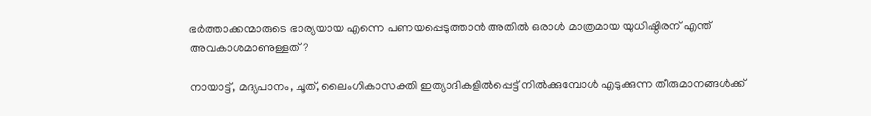ഭര്‍ത്താക്കന്മാരുടെ ഭാര്യയായ എന്നെ പണയപ്പെടുത്താന്‍ അതില്‍ ഒരാള്‍ മാത്രമായ യുധിഷ്ഠിരന് എന്ത് അവകാശമാണുള്ളത്?

നായാട്ട്, മദ്യപാനം, ചൂത്, ലൈംഗികാസക്തി ഇത്യാദികളില്‍പ്പെട്ട് നില്‍ക്കുമ്പോള്‍ എടുക്കുന്ന തീരുമാനങ്ങള്‍ക്ക്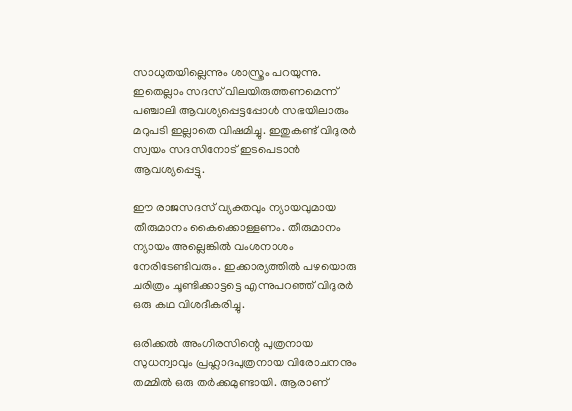സാധുതയില്ലെന്നും ശാസ്ത്രം പറയുന്നു. ഇതെല്ലാം സദസ് വിലയിരുത്തണമെന്ന് പഞ്ചാലി ആവശ്യപ്പെട്ടപ്പോള്‍ സഭയിലാരും മറുപടി ഇല്ലാതെ വിഷമിച്ചു. ഇതുകണ്ട് വിദുരര്‍ സ്വയം സദസിനോട് ഇടപെടാന്‍ ആവശ്യപ്പെട്ടു.

ഈ രാജസദസ് വ്യക്തവും ന്യായവുമായ തീരുമാനം കൈക്കൊള്ളണം. തീരുമാനം ന്യായം അല്ലെങ്കില്‍ വംശനാശം നേരിടേണ്ടിവരും. ഇക്കാര്യത്തില്‍ പഴയൊരു ചരിത്രം ചൂണ്ടിക്കാട്ടട്ടെ എന്നുപറഞ്ഞ് വിദുരര്‍ ഒരു കഥ വിശദീകരിച്ചു.

ഒരിക്കല്‍ അംഗിരസിന്റെ പുത്രനായ സുധന്വാവും പ്രഹ്ലാദപുത്രനായ വിരോചനനും തമ്മില്‍ ഒരു തര്‍ക്കമുണ്ടായി. ആരാണ്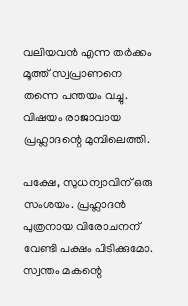വലിയവന്‍ എന്ന തര്‍ക്കം മൂത്ത് സ്വപ്രാണനെ തന്നെ പന്തയം വച്ചു. വിഷയം രാജാവായ പ്രഹ്ലാദന്റെ മുമ്പിലെത്തി.

പക്ഷേ, സുധന്വാവിന് ഒരു സംശയം. പ്രഹ്ലാദന്‍ പുത്രനായ വിരോചനന് വേണ്ടി പക്ഷം പിടിക്കുമോ. സ്വന്തം മകന്റെ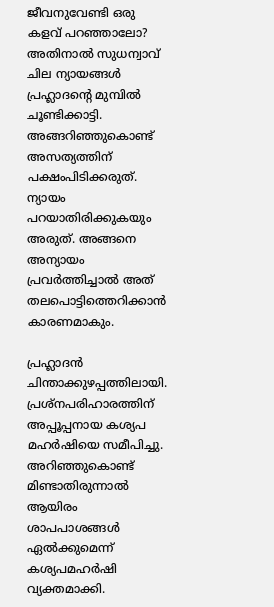ജീവനുവേണ്ടി ഒരു കളവ് പറഞ്ഞാലോ? അതിനാല്‍ സുധന്വാവ് ചില ന്യായങ്ങള്‍ പ്രഹ്ലാദന്റെ മുമ്പില്‍ ചൂണ്ടിക്കാട്ടി. അങ്ങറിഞ്ഞുകൊണ്ട് അസത്യത്തിന് പക്ഷംപിടിക്കരുത്. ന്യായം പറയാതിരിക്കുകയും അരുത്. അങ്ങനെ അന്യായം പ്രവര്‍ത്തിച്ചാല്‍ അത് തലപൊട്ടിത്തെറിക്കാന്‍ കാരണമാകും.

പ്രഹ്ലാദന്‍ ചിന്താക്കുഴപ്പത്തിലായി. പ്രശ്‌നപരിഹാരത്തിന് അപ്പൂപ്പനായ കശ്യപ മഹര്‍ഷിയെ സമീപിച്ചു. അറിഞ്ഞുകൊണ്ട് മിണ്ടാതിരുന്നാല്‍ ആയിരം ശാപപാശങ്ങള്‍ ഏല്‍ക്കുമെന്ന് കശ്യപമഹര്‍ഷി വ്യക്തമാക്കി.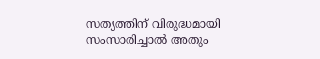സത്യത്തിന് വിരുദ്ധമായി സംസാരിച്ചാല്‍ അതും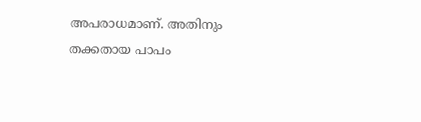അപരാധമാണ്. അതിനും തക്കതായ പാപം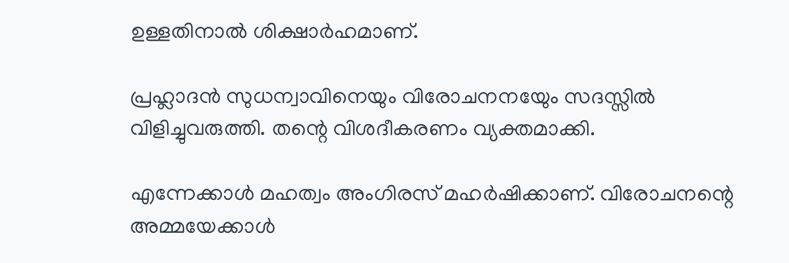ഉള്ളതിനാല്‍ ശിക്ഷാര്‍ഹമാണ്.

പ്രഹ്ലാദന്‍ സുധന്വാവിനെയും വിരോചനനയേും സദസ്സില്‍ വിളിച്ചുവരുത്തി. തന്റെ വിശദീകരണം വ്യക്തമാക്കി.

എന്നേക്കാള്‍ മഹത്വം അംഗിരസ് മഹര്‍ഷിക്കാണ്. വിരോചനന്റെ അമ്മയേക്കാള്‍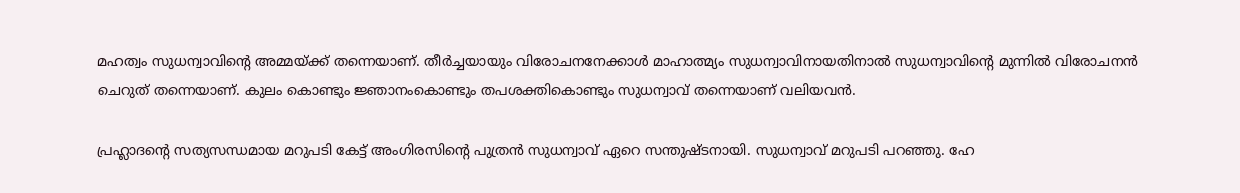മഹത്വം സുധന്വാവിന്റെ അമ്മയ്‌ക്ക് തന്നെയാണ്. തീര്‍ച്ചയായും വിരോചനനേക്കാള്‍ മാഹാത്മ്യം സുധന്വാവിനായതിനാല്‍ സുധന്വാവിന്റെ മുന്നില്‍ വിരോചനന്‍ ചെറുത് തന്നെയാണ്. കുലം കൊണ്ടും ജ്ഞാനംകൊണ്ടും തപശക്തികൊണ്ടും സുധന്വാവ് തന്നെയാണ് വലിയവന്‍.

പ്രഹ്ലാദന്റെ സത്യസന്ധമായ മറുപടി കേട്ട് അംഗിരസിന്റെ പുത്രന്‍ സുധന്വാവ് ഏറെ സന്തുഷ്ടനായി. സുധന്വാവ് മറുപടി പറഞ്ഞു. ഹേ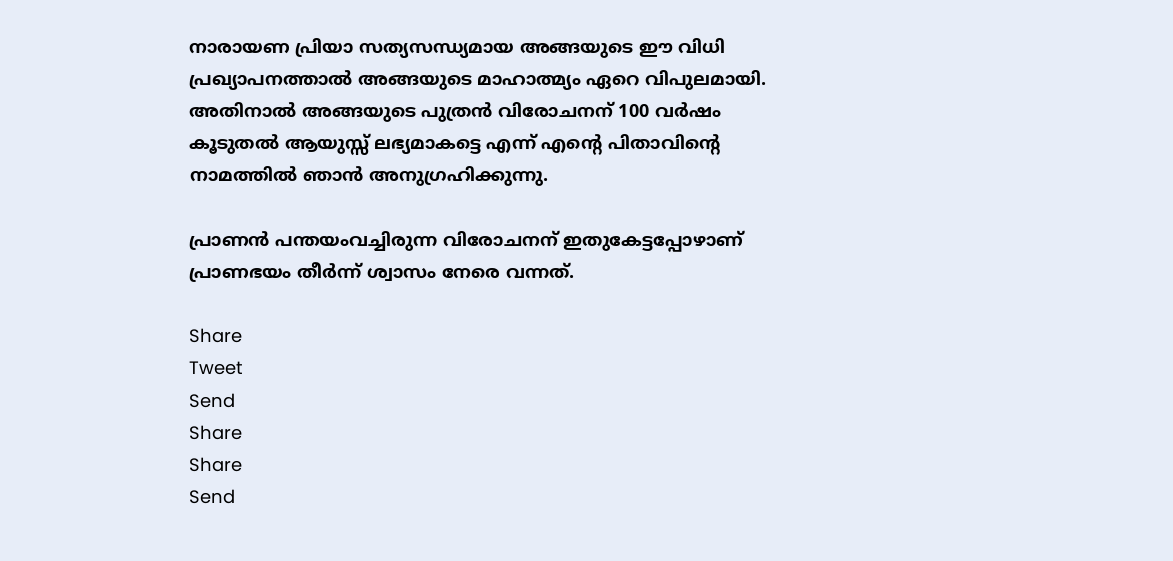നാരായണ പ്രിയാ സത്യസന്ധ്യമായ അങ്ങയുടെ ഈ വിധി പ്രഖ്യാപനത്താല്‍ അങ്ങയുടെ മാഹാത്മ്യം ഏറെ വിപുലമായി. അതിനാല്‍ അങ്ങയുടെ പുത്രന്‍ വിരോചനന് 100 വര്‍ഷം കൂടുതല്‍ ആയുസ്സ് ലഭ്യമാകട്ടെ എന്ന് എന്റെ പിതാവിന്റെ നാമത്തില്‍ ഞാന്‍ അനുഗ്രഹിക്കുന്നു.

പ്രാണന്‍ പന്തയംവച്ചിരുന്ന വിരോചനന് ഇതുകേട്ടപ്പോഴാണ് പ്രാണഭയം തീര്‍ന്ന് ശ്വാസം നേരെ വന്നത്.

Share
Tweet
Send
Share
Share
Send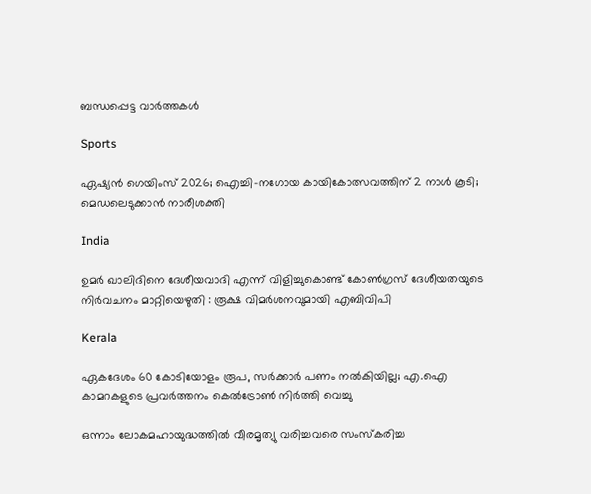ബന്ധപ്പെട്ട വാര്‍ത്തകള്‍

Sports

ഏഷ്യന്‍ ഗെയിംസ് 2026; ഐച്ചി-നഗോയ കായികോത്സവത്തിന് 2 നാള്‍ കൂടി; മെഡലെടുക്കാന്‍ നാരീശക്തി

India

ഉമർ ഖാലിദിനെ ദേശീയവാദി എന്ന് വിളിച്ചുകൊണ്ട് കോൺഗ്രസ് ദേശീയതയുടെ നിർവചനം മാറ്റിയെഴുതി : രൂക്ഷ വിമർശനവുമായി എബിവിപി

Kerala

ഏകദേശം 60 കോടിയോളം രൂപ, സര്‍ക്കാര്‍ പണം നല്‍കിയില്ല; എ.ഐ കാമറകളുടെ പ്രവര്‍ത്തനം കെല്‍ട്രോണ്‍ നിര്‍ത്തി വെച്ചു

ഒന്നാം ലോകമഹായുദ്ധത്തില്‍ വീരമൃത്യു വരിച്ചവരെ സംസ്‌കരിച്ച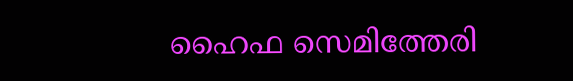ഹൈഫ സെമിത്തേരി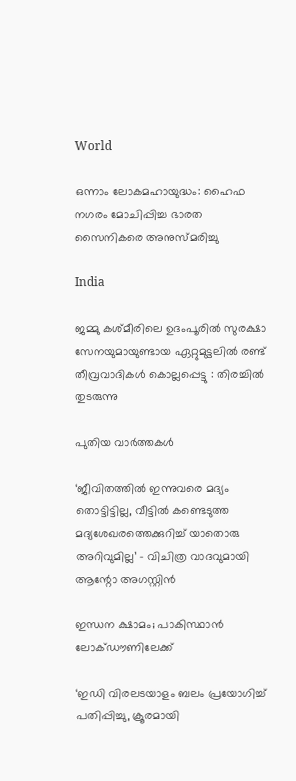World

ഒന്നാം ലോകമഹായുദ്ധം: ഹൈഫ നഗരം മോചിപ്പിച്ച ഭാരത സൈനികരെ അനുസ്മരിച്ചു

India

ജമ്മു കശ്മീരിലെ ഉദംപൂരിൽ സുരക്ഷാ സേനയുമായുണ്ടായ ഏറ്റുമുട്ടലിൽ രണ്ട് തീവ്രവാദികൾ കൊല്ലപ്പെട്ടു : തിരച്ചിൽ തുടരുന്നു

പുതിയ വാര്‍ത്തകള്‍

‘ജീവിതത്തിൽ ഇന്നുവരെ മദ്യം തൊട്ടിട്ടില്ല, വീട്ടിൽ കണ്ടെടുത്ത മദ്യശേഖരത്തെക്കുറിച്ച് യാതൊരു അറിവുമില്ല’ – വിചിത്ര വാദവുമായി ആന്റോ അഗസ്റ്റിൻ

ഇന്ധന ക്ഷാമം; പാകിസ്ഥാന്‍ ലോക്ഡൗണിലേക്ക്

‘ഇഡി വിരലടയാളം ബലം പ്രയോഗിച്ച് പതിപ്പിച്ചു, ക്രൂരമായി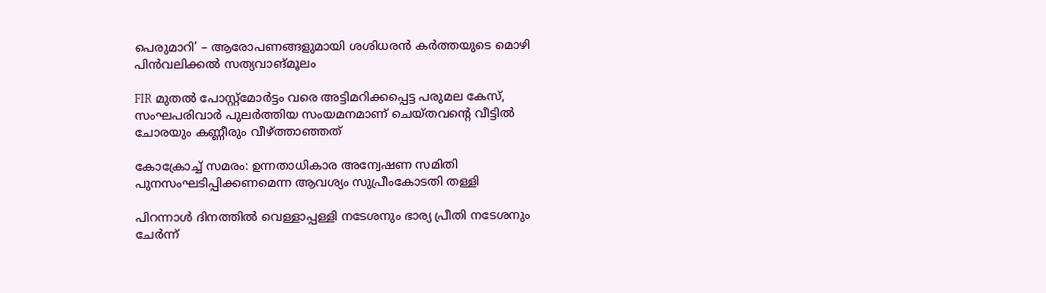പെരുമാറി’ – ആരോപണങ്ങളുമായി ശശിധരൻ കർത്തയുടെ മൊഴി പിൻവലിക്കൽ സത്യവാങ്മൂലം

FIR മുതൽ പോസ്റ്റ്‌മോർട്ടം വരെ അട്ടിമറിക്കപ്പെട്ട പരുമല കേസ്, സംഘപരിവാർ പുലർത്തിയ സംയമനമാണ് ചെയ്തവന്റെ വീട്ടിൽ ചോരയും കണ്ണീരും വീഴ്‌ത്താഞ്ഞത്

കോക്രോച്ച് സമരം: ഉന്നതാധികാര അന്വേഷണ സമിതി പുനസംഘടിപ്പിക്കണമെന്ന ആവശ്യം സുപ്രീംകോടതി തള്ളി

പിറന്നാള്‍ ദിനത്തില്‍ വെള്ളാപ്പള്ളി നടേശനും ഭാര്യ പ്രീതി നടേശനും ചേര്‍ന്ന്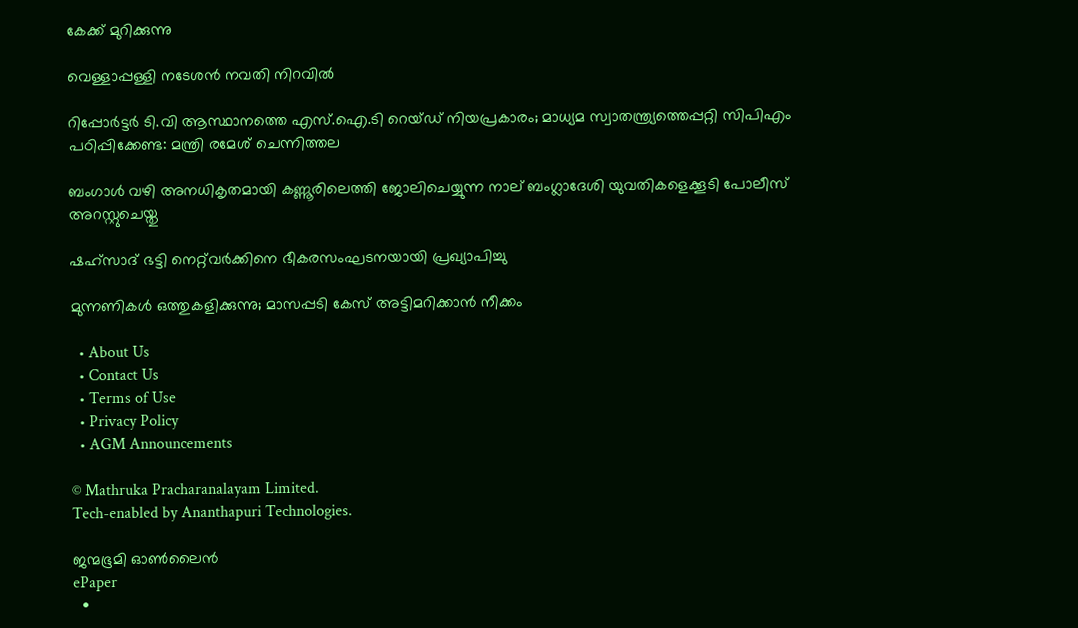കേക്ക് മുറിക്കുന്നു

വെള്ളാപ്പള്ളി നടേശന്‍ നവതി നിറവില്‍

റിപ്പോർട്ടർ ടി.വി ആസ്ഥാനത്തെ എസ്.ഐ.ടി റെയ്ഡ് നിയപ്രകാരം; മാധ്യമ സ്വാതന്ത്ര്യത്തെപ്പറ്റി സിപിഎം പഠിപ്പിക്കേണ്ട: മന്ത്രി രമേശ് ചെന്നിത്തല

ബംഗാൾ വഴി അനധികൃതമായി കണ്ണൂരിലെത്തി ജോലിചെയ്യുന്ന നാല് ബംഗ്ലാദേശി യുവതികളെക്കൂടി പോലീസ് അറസ്റ്റുചെയ്തു

ഷഹ്‌സാദ് ഭട്ടി നെറ്റ്‌വര്‍ക്കിനെ ഭീകരസംഘടനയായി പ്രഖ്യാപിച്ചു

മുന്നണികള്‍ ഒത്തുകളിക്കുന്നു; മാസപ്പടി കേസ് അട്ടിമറിക്കാന്‍ നീക്കം

  • About Us
  • Contact Us
  • Terms of Use
  • Privacy Policy
  • AGM Announcements

© Mathruka Pracharanalayam Limited.
Tech-enabled by Ananthapuri Technologies.

ജന്മഭൂമി ഓണ്‍ലൈന്‍
ePaper
  •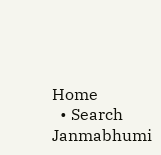Home
  • Search Janmabhumi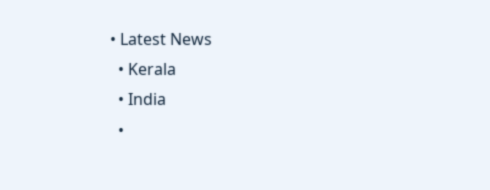• Latest News
  • Kerala
  • India
  •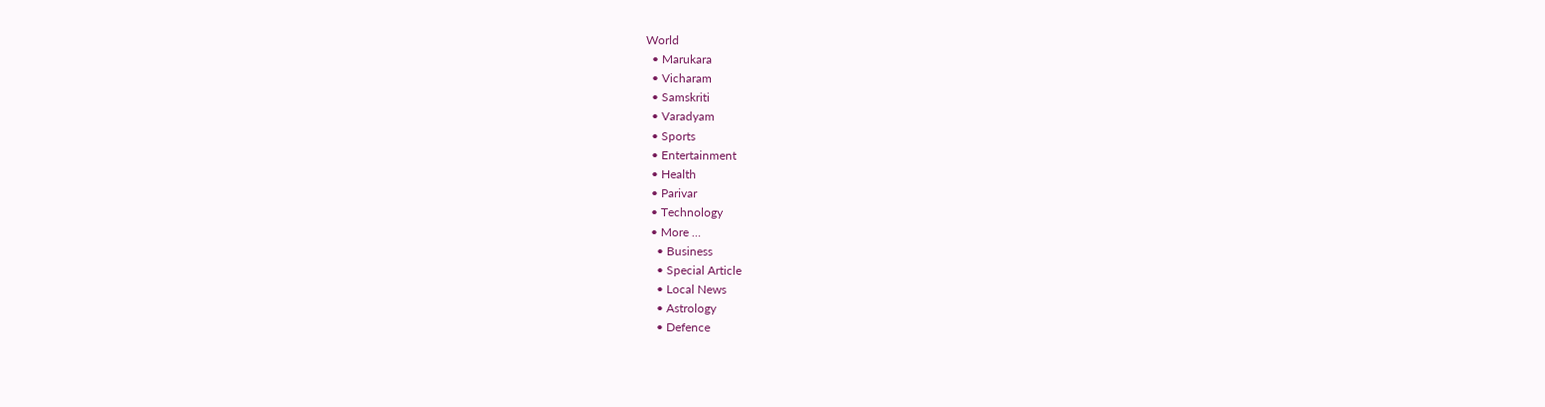World
  • Marukara
  • Vicharam
  • Samskriti
  • Varadyam
  • Sports
  • Entertainment
  • Health
  • Parivar
  • Technology
  • More …
    • Business
    • Special Article
    • Local News
    • Astrology
    • Defence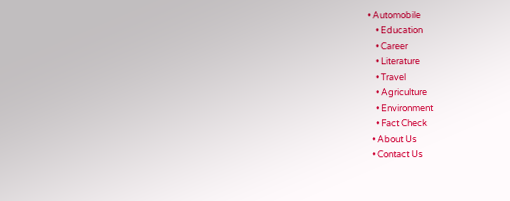• Automobile
    • Education
    • Career
    • Literature
    • Travel
    • Agriculture
    • Environment
    • Fact Check
  • About Us
  • Contact Us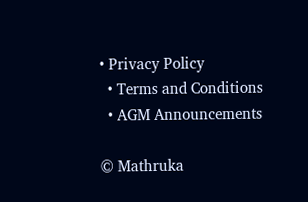• Privacy Policy
  • Terms and Conditions
  • AGM Announcements

© Mathruka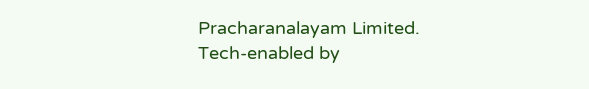Pracharanalayam Limited.
Tech-enabled by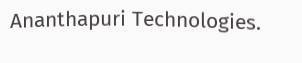Ananthapuri Technologies.